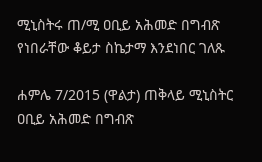ሚኒስትሩ ጠ/ሚ ዐቢይ አሕመድ በግብጽ የነበራቸው ቆይታ ስኬታማ እንደነበር ገለጹ

ሐምሌ 7/2015 (ዋልታ) ጠቅላይ ሚኒስትር ዐቢይ አሕመድ በግብጽ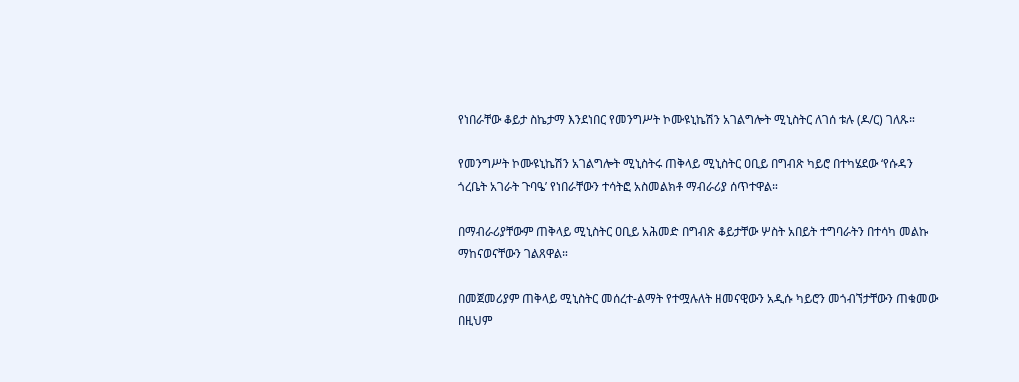የነበራቸው ቆይታ ስኬታማ እንደነበር የመንግሥት ኮሙዩኒኬሽን አገልግሎት ሚኒስትር ለገሰ ቱሉ (ዶ/ር) ገለጹ።

የመንግሥት ኮሙዩኒኬሽን አገልግሎት ሚኒስትሩ ጠቅላይ ሚኒስትር ዐቢይ በግብጽ ካይሮ በተካሄደው ‘የሱዳን ጎረቤት አገራት ጉባዔ’ የነበራቸውን ተሳትፎ አስመልክቶ ማብራሪያ ሰጥተዋል።

በማብራሪያቸውም ጠቅላይ ሚኒስትር ዐቢይ አሕመድ በግብጽ ቆይታቸው ሦስት አበይት ተግባራትን በተሳካ መልኩ ማከናወናቸውን ገልጸዋል።

በመጀመሪያም ጠቅላይ ሚኒስትር መሰረተ-ልማት የተሟሉለት ዘመናዊውን አዲሱ ካይሮን መጎብኘታቸውን ጠቁመው በዚህም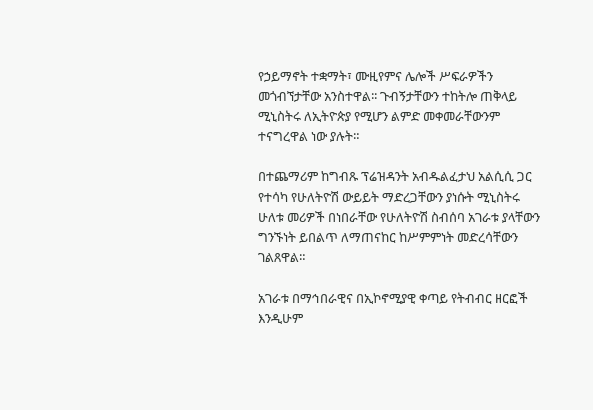የኃይማኖት ተቋማት፣ ሙዚየምና ሌሎች ሥፍራዎችን መጎብኘታቸው አንስተዋል፡፡ ጉብኝታቸውን ተከትሎ ጠቅላይ ሚኒስትሩ ለኢትዮጵያ የሚሆን ልምድ መቀመራቸውንም ተናግረዋል ነው ያሉት።

በተጨማሪም ከግብጹ ፕሬዝዳንት አብዱልፈታህ አልሲሲ ጋር የተሳካ የሁለትዮሽ ውይይት ማድረጋቸውን ያነሱት ሚኒስትሩ ሁለቱ መሪዎች በነበራቸው የሁለትዮሽ ስብሰባ አገራቱ ያላቸውን ግንኙነት ይበልጥ ለማጠናከር ከሥምምነት መድረሳቸውን ገልጸዋል።

አገራቱ በማኅበራዊና በኢኮኖሚያዊ ቀጣይ የትብብር ዘርፎች እንዲሁም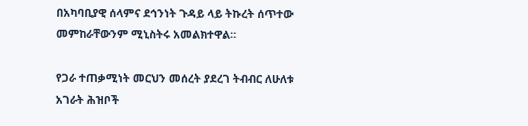በአካባቢያዊ ሰላምና ደኅንነት ጉዳይ ላይ ትኩረት ሰጥተው መምከራቸውንም ሚኒስትሩ አመልክተዋል።

የጋራ ተጠቃሚነት መርህን መሰረት ያደረገ ትብብር ለሁለቱ አገራት ሕዝቦች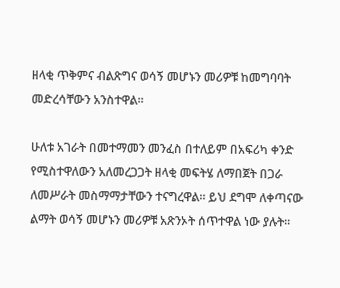ዘላቂ ጥቅምና ብልጽግና ወሳኝ መሆኑን መሪዎቹ ከመግባባት መድረሳቸውን አንስተዋል።

ሁለቱ አገራት በመተማመን መንፈስ በተለይም በአፍሪካ ቀንድ የሚስተዋለውን አለመረጋጋት ዘላቂ መፍትሄ ለማበጀት በጋራ ለመሥራት መስማማታቸውን ተናግረዋል። ይህ ደግሞ ለቀጣናው ልማት ወሳኝ መሆኑን መሪዎቹ አጽንኦት ሰጥተዋል ነው ያሉት።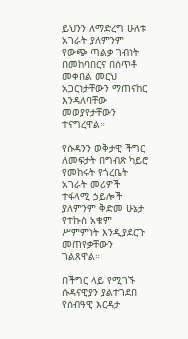ይህንን ለማድረግ ሁለቱ አገራት ያለምንም የውጭ ጣልቃ ገብነት በመከባበርና በሰጥቶ መቀበል መርህ አጋርነታቸውን ማጠናከር እንዳለባቸው መወያየታቸውን ተናግረዋል።

የሱዳንን ወቅታዊ ችግር ለመፍታት በግብጽ ካይሮ የመከሩት የጎረቤት አገራት መሪዎች ተፋላሚ ኃይሎች ያለምንም ቅድመ ሁኔታ የተኩስ አቁም ሥምምነት እንዲያደርጉ መጠየቃቸውን ገልጸዋል።

በችግር ላይ የሚገኙ ሱዳናዊያን ያልተገደበ የሰብዓዊ እርዳታ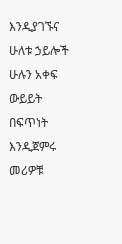እንዲያገኙና ሁለቱ ኃይሎች ሁሉን አቀፍ ውይይት በፍጥነት እንዲጀምሩ መሪዎቹ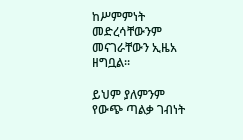ከሥምምነት መድረሳቸውንም መናገራቸውን ኢዜአ ዘግቧል።

ይህም ያለምንም የውጭ ጣልቃ ገብነት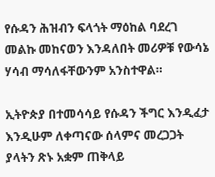የሱዳን ሕዝብን ፍላጎት ማዕከል ባደረገ መልኩ መከናወን እንዳለበት መሪዎቹ የውሳኔ ሃሳብ ማሳለፋቸውንም አንስተዋል።

ኢትዮጵያ በተመሳሳይ የሱዳን ችግር እንዲፈታ እንዲሁም ለቀጣናው ሰላምና መረጋጋት ያላትን ጽኑ አቋም ጠቅላይ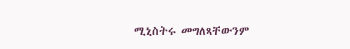ሚኒስትሩ መግለጻቸውንም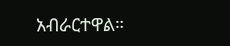አብራርተዋል።